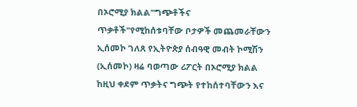በኦሮሚያ ክልል"ግጭቶችና ጥቃቶች"የሚከሰቱባቸው ቦታዎች መጨመራቸውን ኢሰመኮ ገለጸ የኢትዮጵያ ሰብዓዊ መብት ኮሚሽን (ኢሰመኮ) ዛሬ ባወጣው ሪፖርት በኦሮሚያ ክልል ከዚህ ቀደም ጥቃትና ግጭት የተከሰተባቸውን እና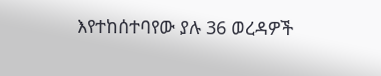እየተከሰተባየው ያሉ 36 ወረዳዎች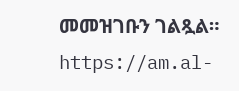መመዝገቡን ገልጿል። https://am.al-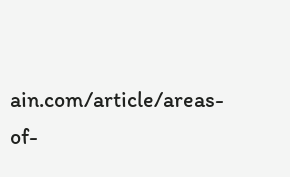ain.com/article/areas-of-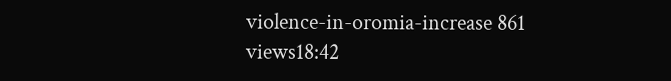violence-in-oromia-increase 861 views18:42